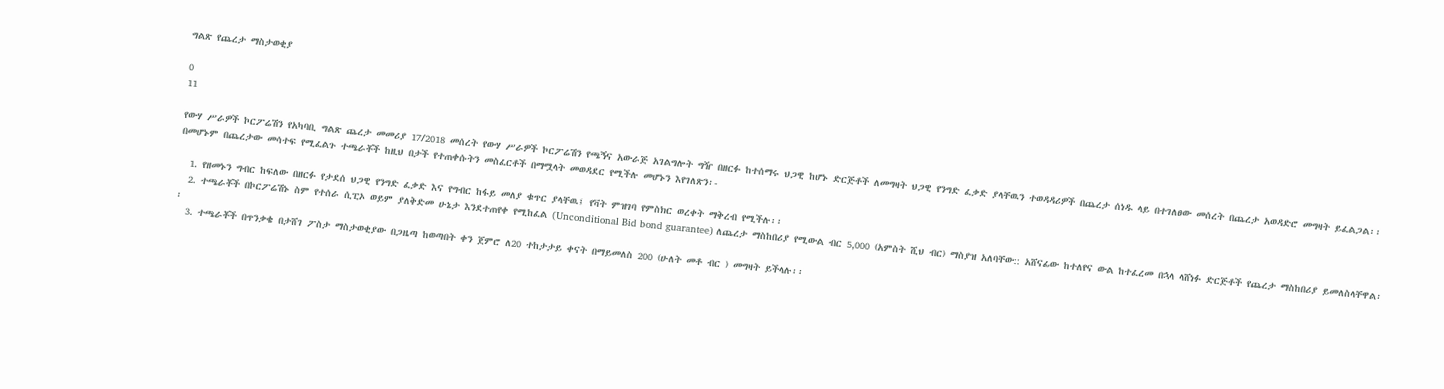ግልጽ የጨረታ ማስታወቂያ

0
11

የውሃ ሥራዎች ኮርፖሬሽን የአካባቢ ግልጽ ጨረታ መመሪያ 17/2018 መሰረት የውሃ ሥራዎች ኮርፖሬሽን የጫኝና አውራጅ አገልግሎት ግዥ በዘርፉ ከተሰማሩ ህጋዊ ከሆኑ ድርጅቶች ለመግዛት ህጋዊ የንግድ ፈቃድ ያላቸዉን ተወዳዳሪዎች በጨረታ ሰነዱ ላይ በተገለፀው መሰረት በጨረታ አወዳድሮ መግዛት ይፈልጋል፡፡ በመሆኑም በጨረታው መሳተፍ የሚፈልጉ ተጫራቾች ከዚህ በታች የተጠቀሱትን መስፈርቶች በማሟላት መወዳደር የሚችሉ መሆኑን እየገለጽን፡-

  1. የዘመኑን ግብር ከፍለው በዘርፉ የታደሰ ህጋዊ የንግድ ፈቃድ እና የግብር ከፋይ መለያ ቁጥር ያላቸዉ፤ የቫት ምዝገባ የምስክር ወረቀት ማቅረብ የሚችሉ፡፡
  2. ተጫራቾች በኮርፖሬሽኑ ስም የተሰራ ሲፒኦ ወይም ያለቅድመ ሁኔታ እንደተጠየቀ የሚከፈል (Unconditional Bid bond guarantee) ለጨረታ ማስከበሪያ የሚውል ብር 5,000 (አምስት ሺህ ብር) ማስያዝ አለባቸው:: አሸናፊው ከተለየና ውል ከተፈረመ በኋላ ላሸነፉ ድርጅቶች የጨረታ ማስከበሪያ ይመለስላቸዋል፡፡
  3. ተጫራቾች በጥንቃቄ በታሸገ ፖስታ ማስታወቂያው በጋዜጣ ከወጣበት ቀን ጀምሮ ለ20 ተከታታይ ቀናት በማይመለስ 200 (ሁለት መቶ ብር ) መግዛት ይችላሉ፡፡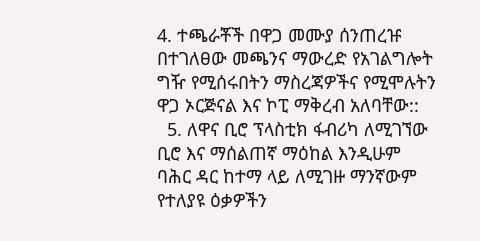4. ተጫራቾች በዋጋ መሙያ ሰንጠረዡ በተገለፀው መጫንና ማውረድ የአገልግሎት ግዥ የሚሰሩበትን ማስረጃዎችና የሚሞሉትን ዋጋ ኦርጅናል እና ኮፒ ማቅረብ አለባቸው::
  5. ለዋና ቢሮ ፕላስቲክ ፋብሪካ ለሚገኘው ቢሮ እና ማሰልጠኛ ማዕከል እንዲሁም ባሕር ዳር ከተማ ላይ ለሚገዙ ማንኛውም የተለያዩ ዕቃዎችን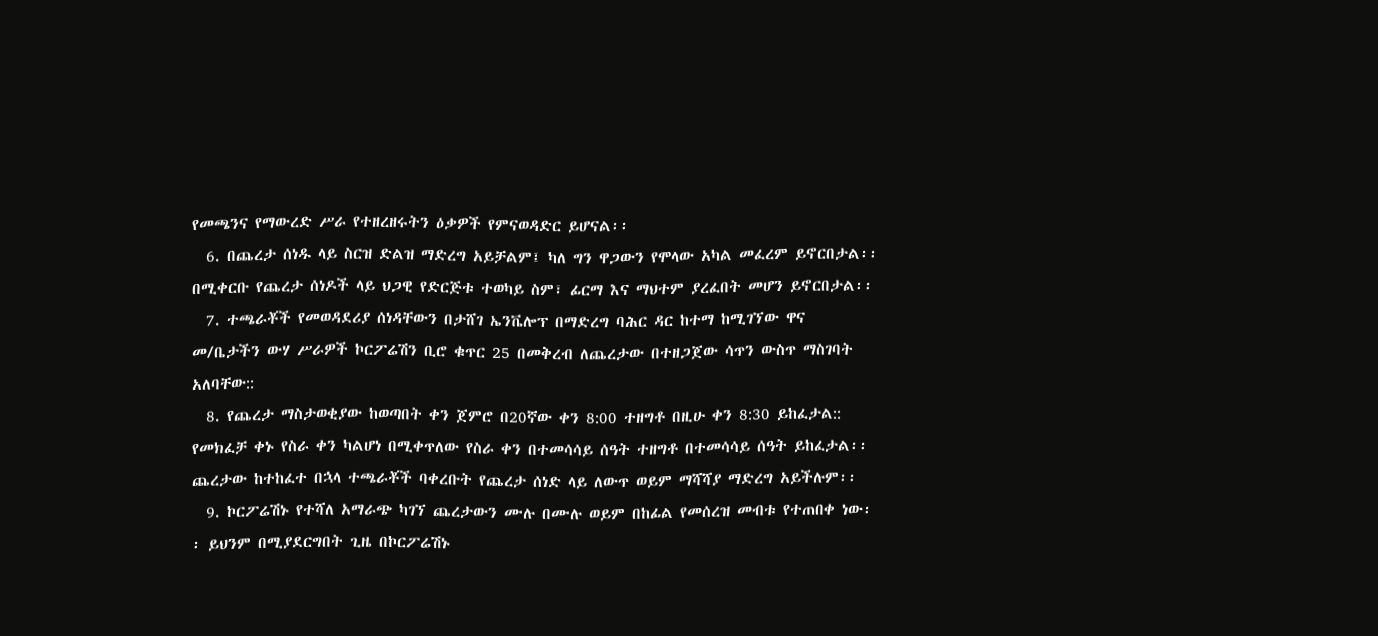የመጫንና የማውረድ ሥራ የተዘረዘሩትን ዕቃዎች የምናወዳድር ይሆናል፡፡
  6. በጨረታ ሰነዱ ላይ ስርዝ ድልዝ ማድረግ አይቻልም፤ ካለ ግን ዋጋውን የሞላው አካል መፈረም ይኖርበታል፡፡ በሚቀርቡ የጨረታ ሰነዶች ላይ ህጋዊ የድርጅቱ ተወካይ ስም፣ ፊርማ እና ማህተም ያረፈበት መሆን ይኖርበታል፡፡
  7. ተጫራቾች የመወዳደሪያ ሰነዳቸውን በታሸገ ኤንቬሎፕ በማድረግ ባሕር ዳር ከተማ ከሚገኘው ዋና መ/ቤታችን ውሃ ሥራዎች ኮርፖሬሽን ቢሮ ቁጥር 25 በመቅረብ ለጨረታው በተዘጋጀው ሳጥን ውስጥ ማስገባት አለባቸው::
  8. የጨረታ ማስታወቂያው ከወጣበት ቀን ጀምሮ በ20ኛው ቀን 8:00 ተዘግቶ በዚሁ ቀን 8:30 ይከፈታል:: የመክፈቻ ቀኑ የስራ ቀን ካልሆነ በሚቀጥለው የስራ ቀን በተመሳሳይ ሰዓት ተዘግቶ በተመሳሳይ ሰዓት ይከፈታል፡፡ ጨረታው ከተከፈተ በኋላ ተጫራቾች ባቀረቡት የጨረታ ሰነድ ላይ ለውጥ ወይም ማሻሻያ ማድረግ አይችሉም፡፡
  9. ኮርፖሬሽኑ የተሻለ አማራጭ ካገኘ ጨረታውን ሙሉ በሙሉ ወይም በከፊል የመሰረዝ መብቱ የተጠበቀ ነው፡፡ ይህንም በሚያደርግበት ጊዜ በኮርፖሬሽኑ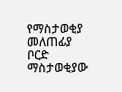የማስታወቂያ መለጠፊያ ቦርድ ማስታወቂያው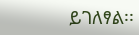ይገለፃል፡፡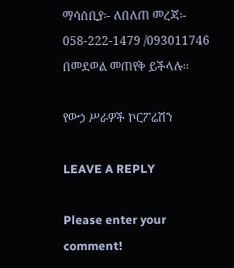ማሳሰቢያ፡- ለበለጠ መረጃ፡- 058-222-1479 /093011746 በመደወል መጠየቅ ይችላሉ፡፡

የውኃ ሥራዎች ኮርፖሬሽን

LEAVE A REPLY

Please enter your comment!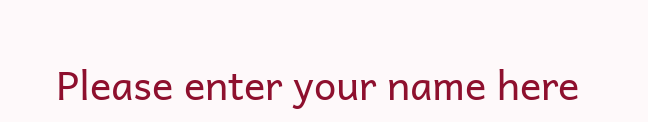Please enter your name here